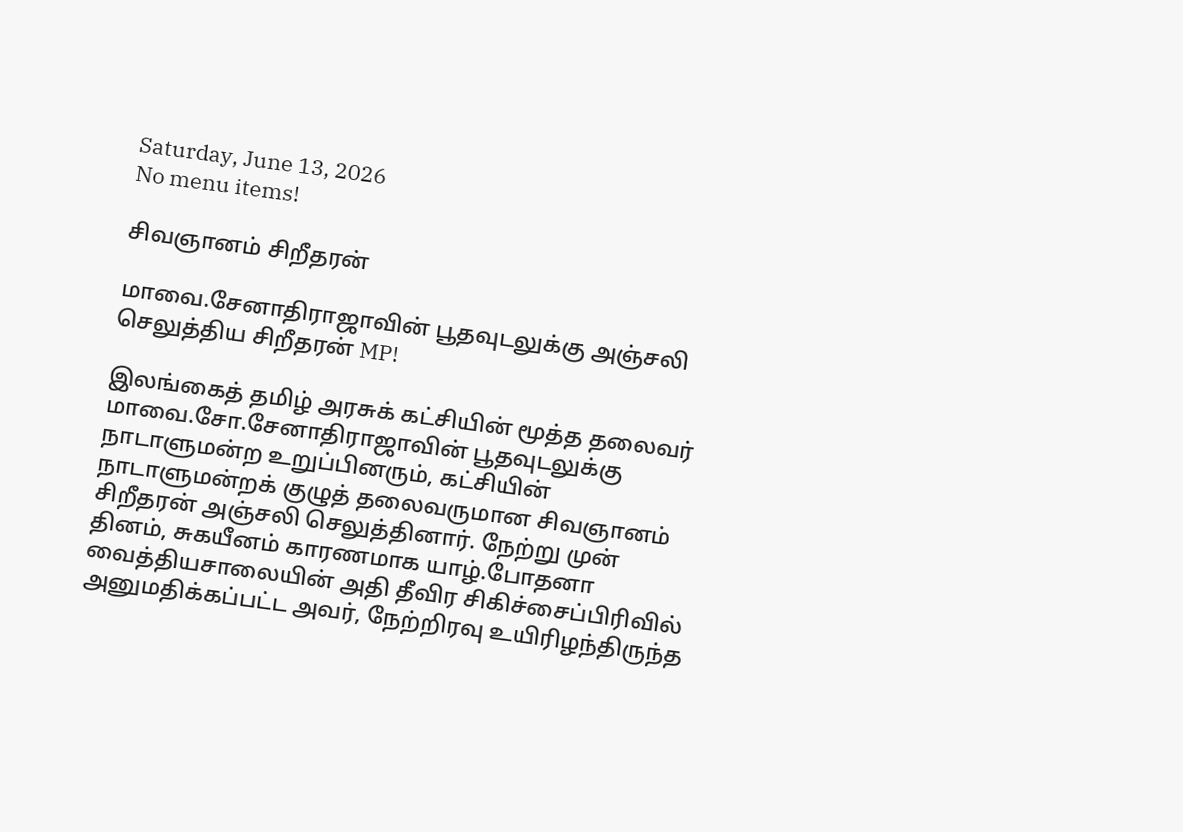Saturday, June 13, 2026
No menu items!

சிவஞானம் சிறீதரன்

மாவை.சேனாதிராஜாவின் பூதவுடலுக்கு அஞ்சலி செலுத்திய சிறீதரன் MP!

இலங்கைத் தமிழ் அரசுக் கட்சியின் மூத்த தலைவர் மாவை.சோ.சேனாதிராஜாவின் பூதவுடலுக்கு நாடாளுமன்ற உறுப்பினரும், கட்சியின் நாடாளுமன்றக் குழுத் தலைவருமான சிவஞானம் சிறீதரன் அஞ்சலி செலுத்தினார். நேற்று முன் தினம், சுகயீனம் காரணமாக யாழ்.போதனா வைத்தியசாலையின் அதி தீவிர சிகிச்சைப்பிரிவில் அனுமதிக்கப்பட்ட அவர், நேற்றிரவு உயிரிழந்திருந்த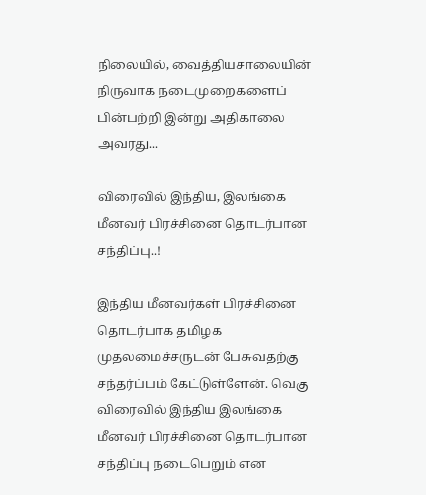நிலையில், வைத்தியசாலையின் நிருவாக நடைமுறைகளைப் பின்பற்றி இன்று அதிகாலை அவரது...

விரைவில் இந்திய, இலங்கை மீனவர் பிரச்சினை தொடர்பான சந்திப்பு..!

இந்திய மீனவர்கள் பிரச்சினை தொடர்பாக தமிழக முதலமைச்சருடன் பேசுவதற்கு சந்தர்ப்பம் கேட்டுள்ளேன். வெகு  விரைவில் இந்திய இலங்கை மீனவர் பிரச்சினை தொடர்பான சந்திப்பு நடைபெறும் என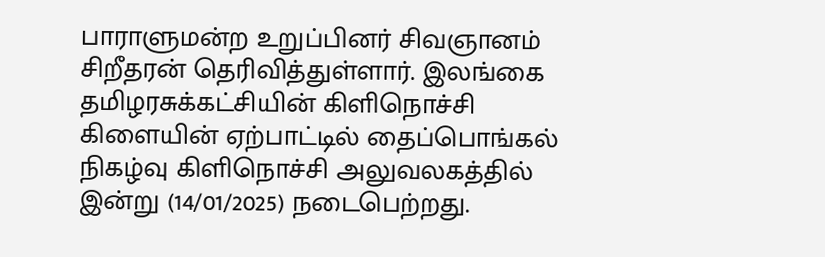பாராளுமன்ற உறுப்பினர் சிவஞானம் சிறீதரன் தெரிவித்துள்ளார். இலங்கை தமிழரசுக்கட்சியின் கிளிநொச்சி கிளையின் ஏற்பாட்டில் தைப்பொங்கல் நிகழ்வு கிளிநொச்சி அலுவலகத்தில் இன்று (14/01/2025) நடைபெற்றது.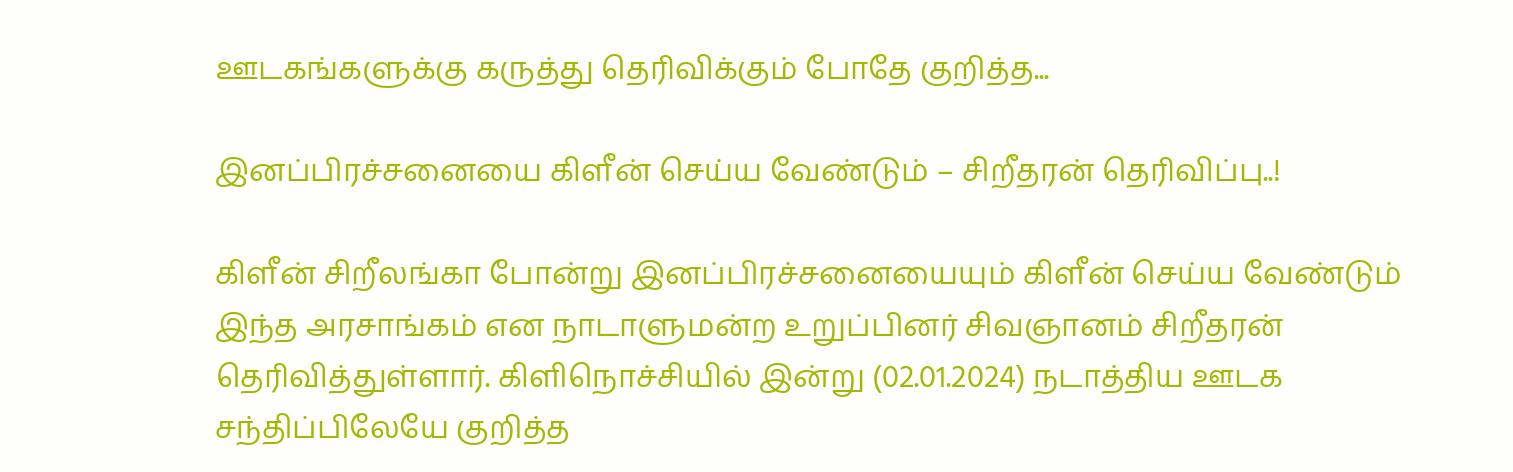ஊடகங்களுக்கு கருத்து தெரிவிக்கும் போதே குறித்த...

இனப்பிரச்சனையை கிளீன் செய்ய வேண்டும் – சிறீதரன் தெரிவிப்பு..!

கிளீன் சிறீலங்கா போன்று இனப்பிரச்சனையையும் கிளீன் செய்ய வேண்டும் இந்த அரசாங்கம் என நாடாளுமன்ற உறுப்பினர் சிவஞானம் சிறீதரன் தெரிவித்துள்ளார். கிளிநொச்சியில் இன்று (02.01.2024) நடாத்திய ஊடக சந்திப்பிலேயே குறித்த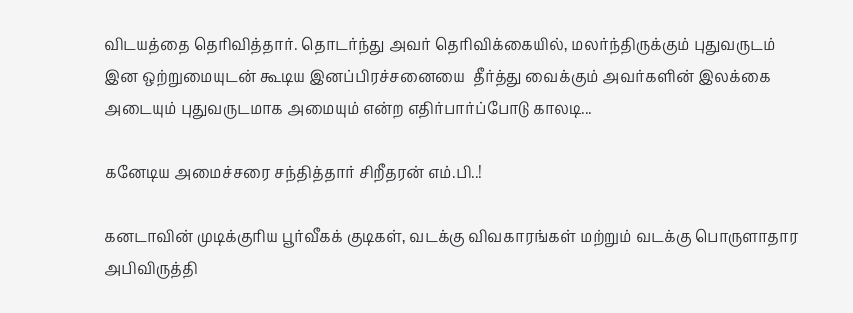விடயத்தை தெரிவித்தார். தொடர்ந்து அவர் தெரிவிக்கையில், மலர்ந்திருக்கும் புதுவருடம் இன ஒற்றுமையுடன் கூடிய இனப்பிரச்சனையை  தீர்த்து வைக்கும் அவர்களின் இலக்கை அடையும் புதுவருடமாக அமையும் என்ற எதிர்பார்ப்போடு காலடி...

கனேடிய அமைச்சரை சந்தித்தார் சிறீதரன் எம்.பி..!

கனடாவின் முடிக்குரிய பூர்வீகக் குடிகள், வடக்கு விவகாரங்கள் மற்றும் வடக்கு பொருளாதார அபிவிருத்தி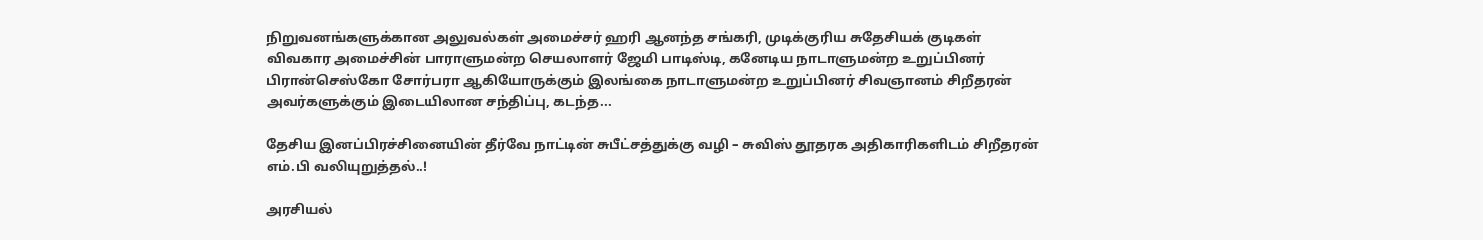நிறுவனங்களுக்கான அலுவல்கள் அமைச்சர் ஹரி ஆனந்த சங்கரி, முடிக்குரிய சுதேசியக் குடிகள் விவகார அமைச்சின் பாராளுமன்ற செயலாளர் ஜேமி பாடிஸ்டி, கனேடிய நாடாளுமன்ற உறுப்பினர் பிரான்செஸ்கோ சோர்பரா ஆகியோருக்கும் இலங்கை நாடாளுமன்ற உறுப்பினர் சிவஞானம் சிறீதரன் அவர்களுக்கும் இடையிலான சந்திப்பு, கடந்த...

தேசிய இனப்பிரச்சினையின் தீர்வே நாட்டின் சுபீட்சத்துக்கு வழி – சுவிஸ் தூதரக அதிகாரிகளிடம் சிறீதரன் எம்.பி வலியுறுத்தல்..!

அரசியல்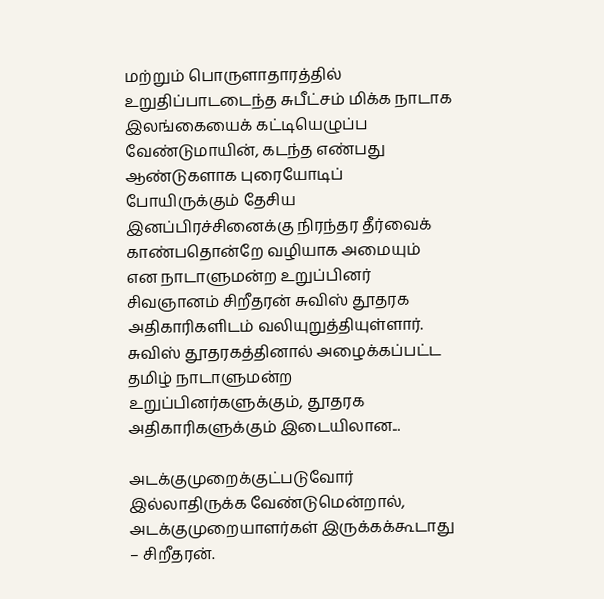மற்றும் பொருளாதாரத்தில் உறுதிப்பாடடைந்த சுபீட்சம் மிக்க நாடாக இலங்கையைக் கட்டியெழுப்ப வேண்டுமாயின், கடந்த எண்பது ஆண்டுகளாக புரையோடிப் போயிருக்கும் தேசிய இனப்பிரச்சினைக்கு நிரந்தர தீர்வைக் காண்பதொன்றே வழியாக அமையும் என நாடாளுமன்ற உறுப்பினர் சிவஞானம் சிறீதரன் சுவிஸ் தூதரக அதிகாரிகளிடம் வலியுறுத்தியுள்ளார். சுவிஸ் தூதரகத்தினால் அழைக்கப்பட்ட தமிழ் நாடாளுமன்ற உறுப்பினர்களுக்கும், தூதரக அதிகாரிகளுக்கும் இடையிலான...

அடக்குமுறைக்குட்படுவோர் இல்லாதிருக்க வேண்டுமென்றால், அடக்குமுறையாளர்கள் இருக்கக்கூடாது – சிறீதரன்.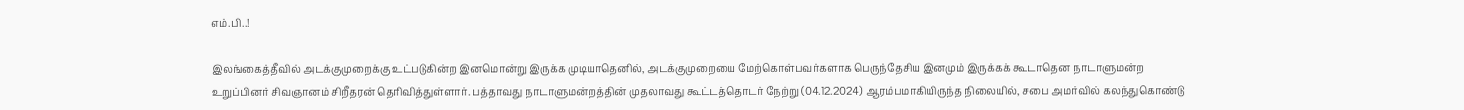எம்.பி..!

இலங்கைத்தீவில் அடக்குமுறைக்கு உட்படுகின்ற இனமொன்று இருக்க முடியாதெனில், அடக்குமுறையை மேற்கொள்பவர்களாக பெருந்தேசிய இனமும் இருக்கக் கூடாதென நாடாளுமன்ற உறுப்பினர் சிவஞானம் சிறீதரன் தெரிவித்துள்ளார். பத்தாவது நாடாளுமன்றத்தின் முதலாவது கூட்டத்தொடர் நேற்று (04.12.2024) ஆரம்பமாகியிருந்த நிலையில், சபை அமர்வில் கலந்துகொண்டு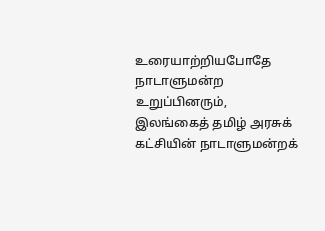உரையாற்றியபோதே நாடாளுமன்ற உறுப்பினரும், இலங்கைத் தமிழ் அரசுக் கட்சியின் நாடாளுமன்றக்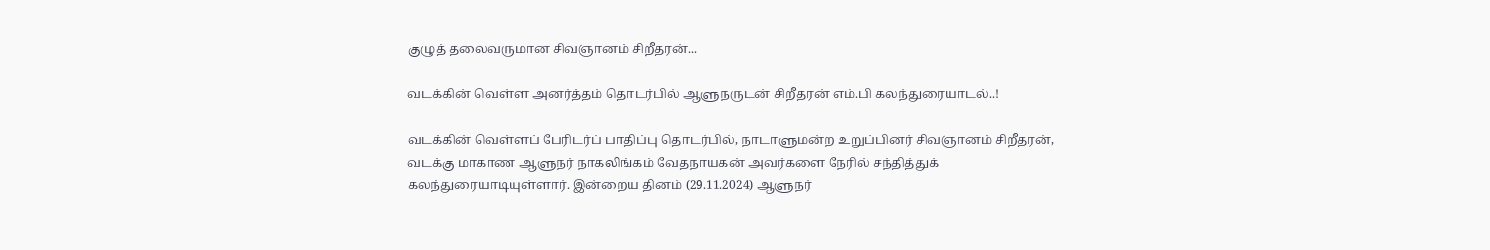குழுத் தலைவருமான சிவஞானம் சிறீதரன்...

வடக்கின் வெள்ள அனர்த்தம் தொடர்பில் ஆளுநருடன் சிறீதரன் எம்.பி கலந்துரையாடல்..!

வடக்கின் வெள்ளப் பேரிடர்ப் பாதிப்பு தொடர்பில், நாடாளுமன்ற உறுப்பினர் சிவஞானம் சிறீதரன், வடக்கு மாகாண ஆளுநர் நாகலிங்கம் வேதநாயகன் அவர்களை நேரில் சந்தித்துக் கலந்துரையாடியுள்ளார். இன்றைய தினம் (29.11.2024) ஆளுநர்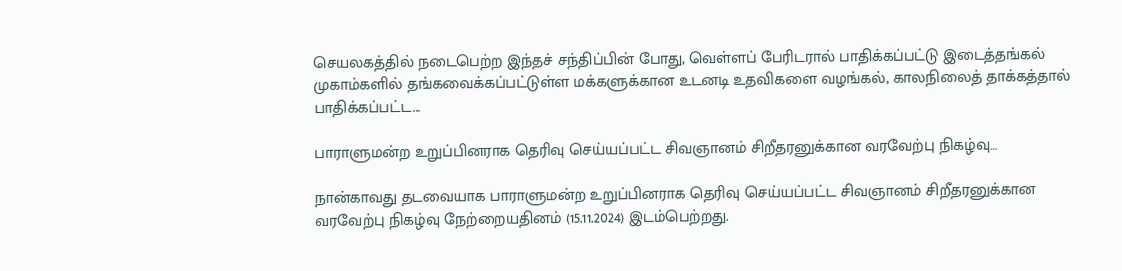செயலகத்தில் நடைபெற்ற இந்தச் சந்திப்பின் போது, வெள்ளப் பேரிடரால் பாதிக்கப்பட்டு இடைத்தங்கல் முகாம்களில் தங்கவைக்கப்பட்டுள்ள மக்களுக்கான உடனடி உதவிகளை வழங்கல், காலநிலைத் தாக்கத்தால் பாதிக்கப்பட்ட...

பாராளுமன்ற உறுப்பினராக தெரிவு செய்யப்பட்ட சிவஞானம் சிறீதரனுக்கான வரவேற்பு நிகழ்வு…

நான்காவது தடவையாக பாராளுமன்ற உறுப்பினராக தெரிவு செய்யப்பட்ட சிவஞானம் சிறீதரனுக்கான வரவேற்பு நிகழ்வு நேற்றையதினம் (15.11.2024) இடம்பெற்றது.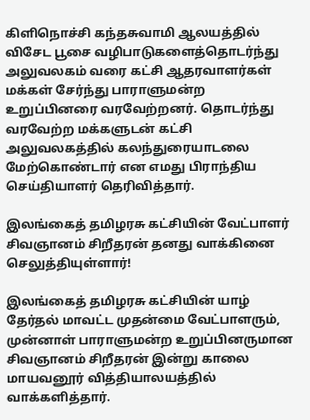கிளிநொச்சி கந்தசுவாமி ஆலயத்தில் விசேட பூசை வழிபாடுகளைத்தொடர்ந்து அலுவலகம் வரை கட்சி ஆதரவாளர்கள் மக்கள் சேர்ந்து பாராளுமன்ற உறுப்பினரை வரவேற்றனர். தொடர்ந்து வரவேற்ற மக்களுடன் கட்சி அலுவலகத்தில் கலந்துரையாடலை மேற்கொண்டார் என எமது பிராந்திய செய்தியாளர் தெரிவித்தார்.

இலங்கைத் தமிழரசு கட்சியின் வேட்பாளர் சிவஞானம் சிறீதரன் தனது வாக்கினை செலுத்தியுள்ளார்!

இலங்கைத் தமிழரசு கட்சியின் யாழ் தேர்தல் மாவட்ட முதன்மை வேட்பாளரும், முன்னாள் பாராளுமன்ற உறுப்பினருமான சிவஞானம் சிறீதரன் இன்று காலை மாயவனூர் வித்தியாலயத்தில் வாக்களித்தார்.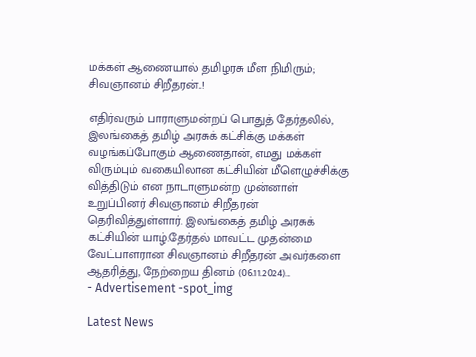மக்கள் ஆணையால் தமிழரசு மீள நிமிரும்; சிவஞானம் சிறீதரன்..!

எதிர்வரும் பாராளுமன்றப் பொதுத் தேர்தலில், இலங்கைத் தமிழ் அரசுக் கட்சிக்கு மக்கள் வழங்கப்போகும் ஆணைதான், எமது மக்கள் விரும்பும் வகையிலான கட்சியின் மீளெழுச்சிக்கு வித்திடும் என நாடாளுமன்ற முன்னாள் உறுப்பினர் சிவஞானம் சிறீதரன் தெரிவித்துள்ளார். இலங்கைத் தமிழ் அரசுக் கட்சியின் யாழ்.தேர்தல் மாவட்ட முதன்மை வேட்பாளரான சிவஞானம் சிறீதரன் அவர்களை ஆதரித்து, நேற்றைய தினம் (06.11.2024)...
- Advertisement -spot_img

Latest News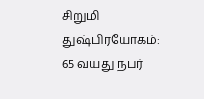சிறுமி துஷ்பிரயோகம்: 65 வயது நபர்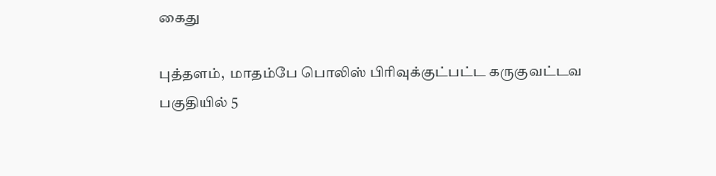கைது

புத்தளம்,  மாதம்பே பொலிஸ் பிரிவுக்குட்பட்ட கருகுவட்டவ பகுதியில் 5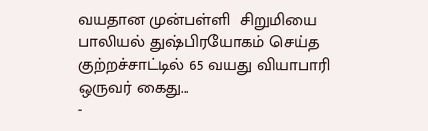வயதான முன்பள்ளி  சிறுமியை பாலியல் துஷ்பிரயோகம் செய்த குற்றச்சாட்டில் 65 வயது வியாபாரி ஒருவர் கைது...
-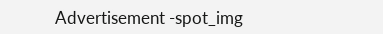Advertisement -spot_img